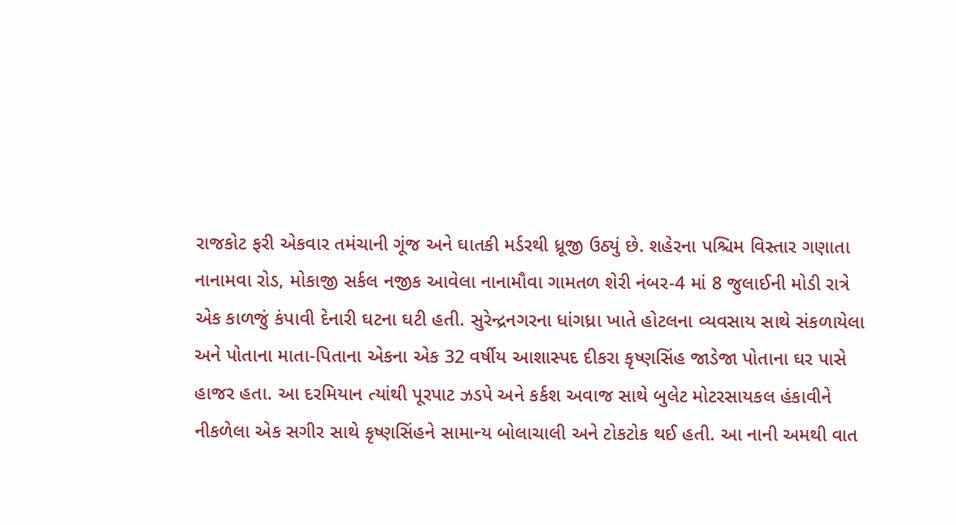રાજકોટ ફરી એકવાર તમંચાની ગૂંજ અને ઘાતકી મર્ડરથી ધ્રૂજી ઉઠ્યું છે. શહેરના પશ્ચિમ વિસ્તાર ગણાતા નાનામવા રોડ, મોકાજી સર્કલ નજીક આવેલા નાનામૌવા ગામતળ શેરી નંબર-4 માં 8 જુલાઈની મોડી રાત્રે એક કાળજું કંપાવી દેનારી ઘટના ઘટી હતી. સુરેન્દ્રનગરના ધાંગધ્રા ખાતે હોટલના વ્યવસાય સાથે સંકળાયેલા અને પોતાના માતા-પિતાના એકના એક 32 વર્ષીય આશાસ્પદ દીકરા કૃષ્ણસિંહ જાડેજા પોતાના ઘર પાસે હાજર હતા. આ દરમિયાન ત્યાંથી પૂરપાટ ઝડપે અને કર્કશ અવાજ સાથે બુલેટ મોટરસાયકલ હંકાવીને નીકળેલા એક સગીર સાથે કૃષ્ણસિંહને સામાન્ય બોલાચાલી અને ટોકટોક થઈ હતી. આ નાની અમથી વાત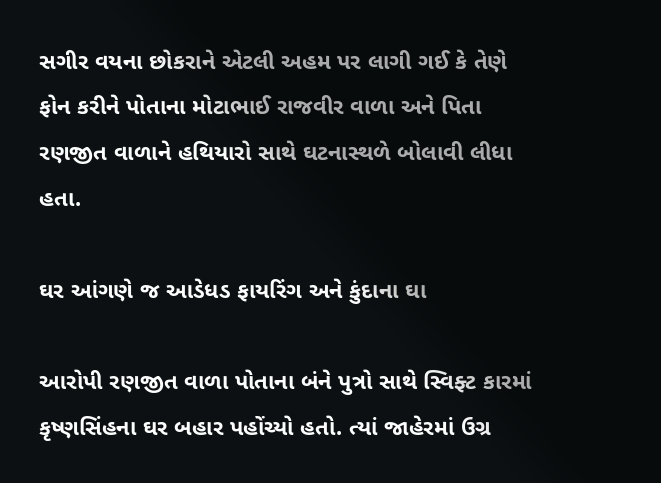સગીર વયના છોકરાને એટલી અહમ પર લાગી ગઈ કે તેણે ફોન કરીને પોતાના મોટાભાઈ રાજવીર વાળા અને પિતા રણજીત વાળાને હથિયારો સાથે ઘટનાસ્થળે બોલાવી લીધા હતા.

ઘર આંગણે જ આડેધડ ફાયરિંગ અને કુંદાના ઘા

આરોપી રણજીત વાળા પોતાના બંને પુત્રો સાથે સ્વિફ્ટ કારમાં કૃષ્ણસિંહના ઘર બહાર પહોંચ્યો હતો. ત્યાં જાહેરમાં ઉગ્ર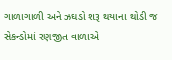ગાળાગાળી અને ઝઘડો શરૂ થયાના થોડી જ સેકન્ડોમાં રણજીત વાળાએ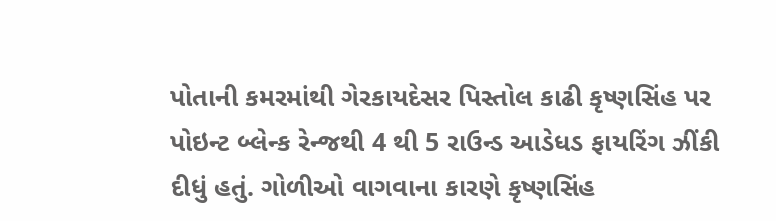પોતાની કમરમાંથી ગેરકાયદેસર પિસ્તોલ કાઢી કૃષ્ણસિંહ પર પોઇન્ટ બ્લેન્ક રેન્જથી 4 થી 5 રાઉન્ડ આડેધડ ફાયરિંગ ઝીંકી દીધું હતું. ગોળીઓ વાગવાના કારણે કૃષ્ણસિંહ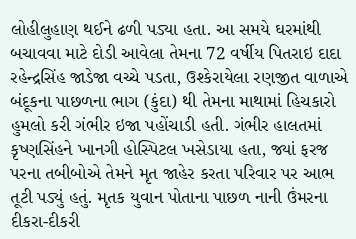લોહીલુહાણ થઈને ઢળી પડ્યા હતા. આ સમયે ઘરમાંથી બચાવવા માટે દોડી આવેલા તેમના 72 વર્ષીય પિતરાઇ દાદા રહેન્દ્રસિંહ જાડેજા વચ્ચે પડતા, ઉશ્કેરાયેલા રણજીત વાળાએ બંદૂકના પાછળના ભાગ (કુંદા) થી તેમના માથામાં હિચકારો હુમલો કરી ગંભીર ઇજા પહોંચાડી હતી. ગંભીર હાલતમાં કૃષ્ણસિંહને ખાનગી હોસ્પિટલ ખસેડાયા હતા, જ્યાં ફરજ પરના તબીબોએ તેમને મૃત જાહેર કરતા પરિવાર પર આભ તૂટી પડ્યું હતું. મૃતક યુવાન પોતાના પાછળ નાની ઉંમરના દીકરા-દીકરી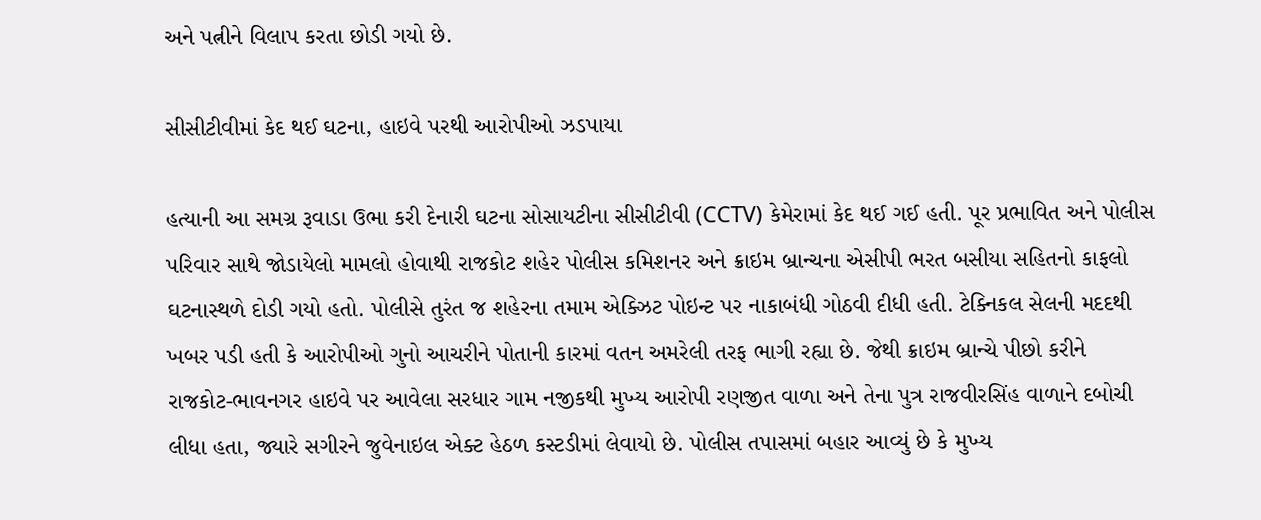અને પત્નીને વિલાપ કરતા છોડી ગયો છે.

સીસીટીવીમાં કેદ થઈ ઘટના, હાઇવે પરથી આરોપીઓ ઝડપાયા

હત્યાની આ સમગ્ર રૂવાડા ઉભા કરી દેનારી ઘટના સોસાયટીના સીસીટીવી (CCTV) કેમેરામાં કેદ થઈ ગઈ હતી. પૂર પ્રભાવિત અને પોલીસ પરિવાર સાથે જોડાયેલો મામલો હોવાથી રાજકોટ શહેર પોલીસ કમિશનર અને ક્રાઇમ બ્રાન્ચના એસીપી ભરત બસીયા સહિતનો કાફલો ઘટનાસ્થળે દોડી ગયો હતો. પોલીસે તુરંત જ શહેરના તમામ એક્ઝિટ પોઇન્ટ પર નાકાબંધી ગોઠવી દીધી હતી. ટેક્નિકલ સેલની મદદથી ખબર પડી હતી કે આરોપીઓ ગુનો આચરીને પોતાની કારમાં વતન અમરેલી તરફ ભાગી રહ્યા છે. જેથી ક્રાઇમ બ્રાન્ચે પીછો કરીને રાજકોટ-ભાવનગર હાઇવે પર આવેલા સરધાર ગામ નજીકથી મુખ્ય આરોપી રણજીત વાળા અને તેના પુત્ર રાજવીરસિંહ વાળાને દબોચી લીધા હતા, જ્યારે સગીરને જુવેનાઇલ એક્ટ હેઠળ કસ્ટડીમાં લેવાયો છે. પોલીસ તપાસમાં બહાર આવ્યું છે કે મુખ્ય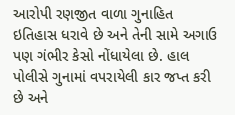આરોપી રણજીત વાળા ગુનાહિત ઇતિહાસ ધરાવે છે અને તેની સામે અગાઉ પણ ગંભીર કેસો નોંધાયેલા છે. હાલ પોલીસે ગુનામાં વપરાયેલી કાર જપ્ત કરી છે અને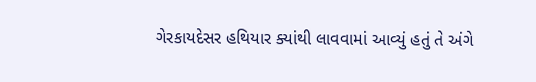ગેરકાયદેસર હથિયાર ક્યાંથી લાવવામાં આવ્યું હતું તે અંગે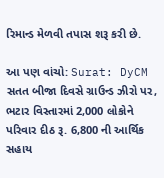રિમાન્ડ મેળવી તપાસ શરૂ કરી છે.

આ પણ વાંચો: Surat: DyCM સતત બીજા દિવસે ગ્રાઉન્ડ ઝીરો પર, ભટાર વિસ્તારમાં 2,000 લોકોને પરિવાર દીઠ રૂ. 6,800 ની આર્થિક સહાય